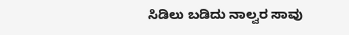ಸಿಡಿಲು ಬಡಿದು ನಾಲ್ವರ ಸಾವು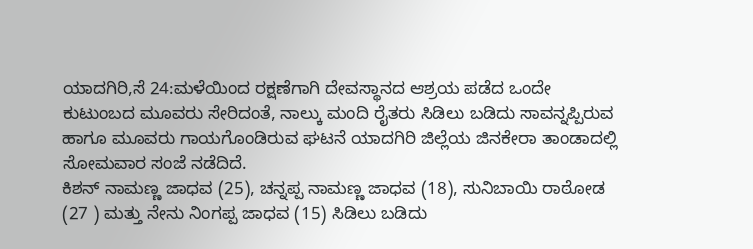ಯಾದಗಿರಿ,ಸೆ 24:ಮಳೆಯಿಂದ ರಕ್ಷಣೆಗಾಗಿ ದೇವಸ್ಥಾನದ ಆಶ್ರಯ ಪಡೆದ ಒಂದೇ ಕುಟುಂಬದ ಮೂವರು ಸೇರಿದಂತೆ, ನಾಲ್ಕು ಮಂದಿ ರೈತರು ಸಿಡಿಲು ಬಡಿದು ಸಾವನ್ನಪ್ಪಿರುವ ಹಾಗೂ ಮೂವರು ಗಾಯಗೊಂಡಿರುವ ಘಟನೆ ಯಾದಗಿರಿ ಜಿಲ್ಲೆಯ ಜಿನಕೇರಾ ತಾಂಡಾದಲ್ಲಿ ಸೋಮವಾರ ಸಂಜೆ ನಡೆದಿದೆ.
ಕಿಶನ್ ನಾಮಣ್ಣ ಜಾಧವ (25), ಚನ್ನಪ್ಪ ನಾಮಣ್ಣ ಜಾಧವ (18), ಸುನಿಬಾಯಿ ರಾಠೋಡ (27 ) ಮತ್ತು ನೇನು ನಿಂಗಪ್ಪ ಜಾಧವ (15) ಸಿಡಿಲು ಬಡಿದು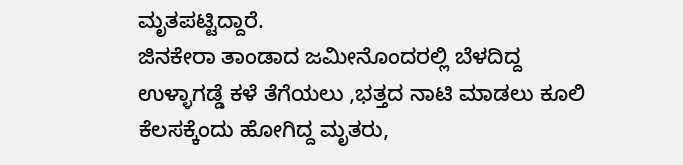ಮೃತಪಟ್ಟಿದ್ದಾರೆ.
ಜಿನಕೇರಾ ತಾಂಡಾದ ಜಮೀನೊಂದರಲ್ಲಿ ಬೆಳದಿದ್ದ ಉಳ್ಳಾಗಡ್ಡೆ ಕಳೆ ತೆಗೆಯಲು ,ಭತ್ತದ ನಾಟಿ ಮಾಡಲು ಕೂಲಿ ಕೆಲಸಕ್ಕೆಂದು ಹೋಗಿದ್ದ ಮೃತರು,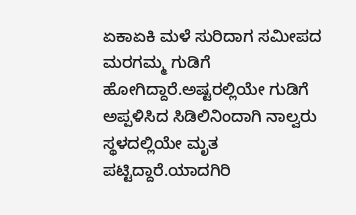ಏಕಾಏಕಿ ಮಳೆ ಸುರಿದಾಗ ಸಮೀಪದ ಮರಗಮ್ಮ ಗುಡಿಗೆ ಹೋಗಿದ್ದಾರೆ.ಅಷ್ಟರಲ್ಲಿಯೇ ಗುಡಿಗೆ ಅಪ್ಪಳಿಸಿದ ಸಿಡಿಲಿನಿಂದಾಗಿ ನಾಲ್ವರು ಸ್ಥಳದಲ್ಲಿಯೇ ಮೃತ ಪಟ್ಟಿದ್ದಾರೆ.ಯಾದಗಿರಿ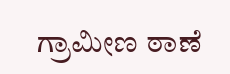ಗ್ರಾಮೀಣ ಠಾಣೆ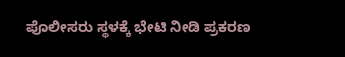ಪೊಲೀಸರು ಸ್ಥಳಕ್ಕೆ ಭೇಟಿ ನೀಡಿ ಪ್ರಕರಣ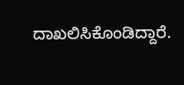ದಾಖಲಿಸಿಕೊಂಡಿದ್ದಾರೆ.